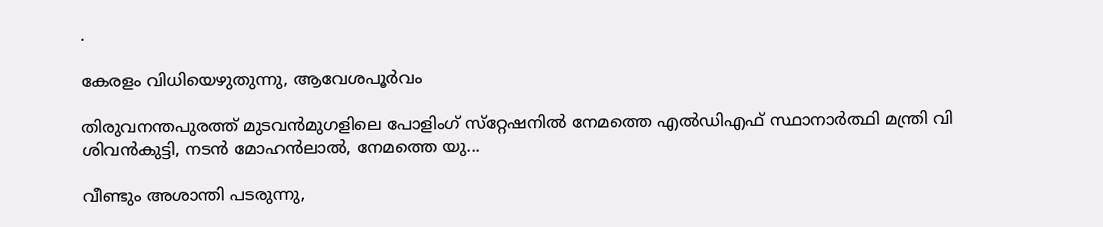.

കേരളം വിധിയെഴുതുന്നു, ആവേശപൂര്‍വം

തിരുവനന്തപുരത്ത് മുടവന്‍മുഗളിലെ പോളിംഗ് സ്‌റ്റേഷനില്‍ നേമത്തെ എല്‍ഡിഎഫ് സ്ഥാനാര്‍ത്ഥി മന്ത്രി വി ശിവന്‍കുട്ടി, നടന്‍ മോഹന്‍ലാല്‍, നേമത്തെ യു...

വീണ്ടും അശാന്തി പടരുന്നു,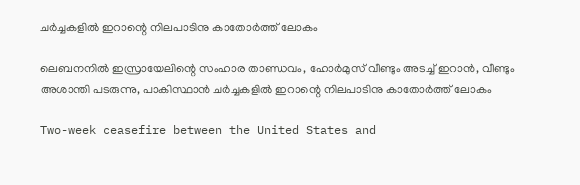ചര്‍ച്ചകളില്‍ ഇറാന്റെ നിലപാടിനു കാതോര്‍ത്ത് ലോകം

ലെബനനില്‍ ഇസ്രായേലിന്റെ സംഹാര താണ്ഡവം, ഹോര്‍മുസ് വീണ്ടും അടച്ച് ഇറാന്‍, വീണ്ടും അശാന്തി പടരുന്നു, പാകിസ്ഥാന്‍ ചര്‍ച്ചകളില്‍ ഇറാന്റെ നിലപാടിനു കാതോര്‍ത്ത് ലോകം

Two-week ceasefire between the United States and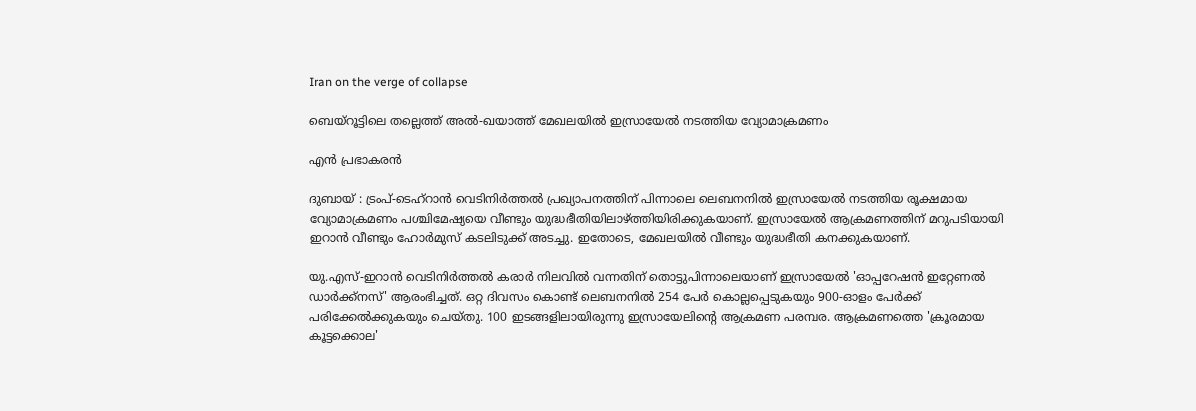Iran on the verge of collapse

ബെയ്റൂട്ടിലെ തല്ലെത്ത് അല്‍-ഖയാത്ത് മേഖലയില്‍ ഇസ്രായേല്‍ നടത്തിയ വ്യോമാക്രമണം

എന്‍ പ്രഭാകരന്‍

ദുബായ് : ട്രംപ്-ടെഹ്റാന്‍ വെടിനിര്‍ത്തല്‍ പ്രഖ്യാപനത്തിന് പിന്നാലെ ലെബനനില്‍ ഇസ്രായേല്‍ നടത്തിയ രൂക്ഷമായ വ്യോമാക്രമണം പശ്ചിമേഷ്യയെ വീണ്ടും യുദ്ധഭീതിയിലാഴ്ത്തിയിരിക്കുകയാണ്. ഇസ്രായേല്‍ ആക്രമണത്തിന് മറുപടിയായി ഇറാന്‍ വീണ്ടും ഹോര്‍മുസ് കടലിടുക്ക് അടച്ചു. ഇതോടെ, മേഖലയില്‍ വീണ്ടും യുദ്ധഭീതി കനക്കുകയാണ്.

യു.എസ്-ഇറാന്‍ വെടിനിര്‍ത്തല്‍ കരാര്‍ നിലവില്‍ വന്നതിന് തൊട്ടുപിന്നാലെയാണ് ഇസ്രായേല്‍ 'ഓപ്പറേഷന്‍ ഇറ്റേണല്‍ ഡാര്‍ക്ക്‌നസ്' ആരംഭിച്ചത്. ഒറ്റ ദിവസം കൊണ്ട് ലെബനനില്‍ 254 പേര്‍ കൊല്ലപ്പെടുകയും 900-ഓളം പേര്‍ക്ക് പരിക്കേല്‍ക്കുകയും ചെയ്തു. 100 ഇടങ്ങളിലായിരുന്നു ഇസ്രായേലിന്റെ ആക്രമണ പരമ്പര. ആക്രമണത്തെ 'ക്രൂരമായ കൂട്ടക്കൊല'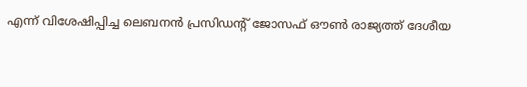എന്ന് വിശേഷിപ്പിച്ച ലെബനന്‍ പ്രസിഡന്റ് ജോസഫ് ഔണ്‍ രാജ്യത്ത് ദേശീയ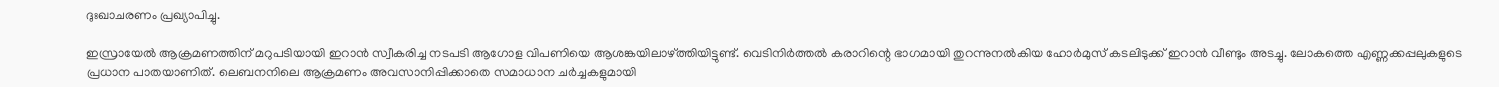ദുഃഖാചരണം പ്രഖ്യാപിച്ചു.

ഇസ്രായേല്‍ ആക്രമണത്തിന് മറുപടിയായി ഇറാന്‍ സ്വീകരിച്ച നടപടി ആഗോള വിപണിയെ ആശങ്കയിലാഴ്ത്തിയിട്ടുണ്ട്. വെടിനിര്‍ത്തല്‍ കരാറിന്റെ ഭാഗമായി തുറന്നുനല്‍കിയ ഹോര്‍മുസ് കടലിടുക്ക് ഇറാന്‍ വീണ്ടും അടച്ചു. ലോകത്തെ എണ്ണക്കപ്പലുകളുടെ പ്രധാന പാതയാണിത്. ലെബനനിലെ ആക്രമണം അവസാനിപ്പിക്കാതെ സമാധാന ചര്‍ച്ചകളുമായി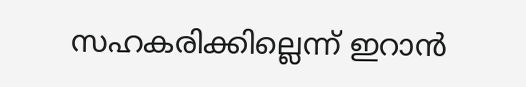സഹകരിക്കില്ലെന്ന് ഇറാന്‍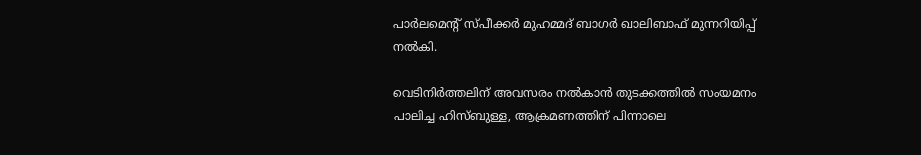പാര്‍ലമെന്റ് സ്പീക്കര്‍ മുഹമ്മദ് ബാഗര്‍ ഖാലിബാഫ് മുന്നറിയിപ്പ് നല്‍കി.

വെടിനിര്‍ത്തലിന് അവസരം നല്‍കാന്‍ തുടക്കത്തില്‍ സംയമനം പാലിച്ച ഹിസ്ബുള്ള, ആക്രമണത്തിന് പിന്നാലെ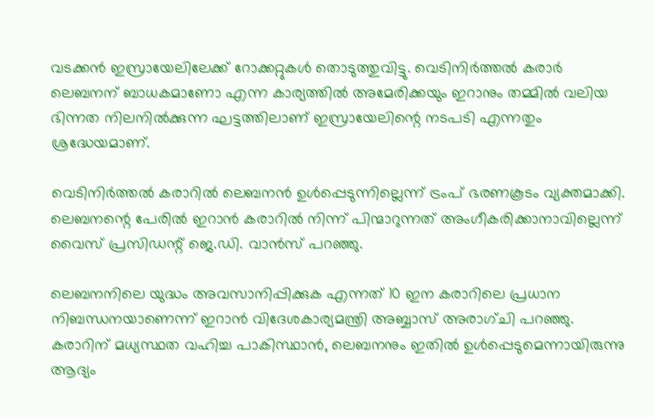വടക്കന്‍ ഇസ്രായേലിലേക്ക് റോക്കറ്റുകള്‍ തൊടുത്തുവിട്ടു. വെടിനിര്‍ത്തല്‍ കരാര്‍ ലെബനന് ബാധകമാണോ എന്ന കാര്യത്തില്‍ അമേരിക്കയും ഇറാനും തമ്മില്‍ വലിയ ഭിന്നത നിലനില്‍ക്കുന്ന ഘട്ടത്തിലാണ് ഇസ്രായേലിന്റെ നടപടി എന്നതും ശ്രദ്ധേയമാണ്.

വെടിനിര്‍ത്തല്‍ കരാറില്‍ ലെബനന്‍ ഉള്‍പ്പെടുന്നില്ലെന്ന് ട്രംപ് ഭരണകൂടം വ്യക്തമാക്കി. ലെബനന്റെ പേരില്‍ ഇറാന്‍ കരാറില്‍ നിന്ന് പിന്മാറുന്നത് അംഗീകരിക്കാനാവില്ലെന്ന് വൈസ് പ്രസിഡന്റ് ജെ.ഡി. വാന്‍സ് പറഞ്ഞു.

ലെബനനിലെ യുദ്ധം അവസാനിപ്പിക്കുക എന്നത് 10 ഇന കരാറിലെ പ്രധാന നിബന്ധനയാണെന്ന് ഇറാന്‍ വിദേശകാര്യമന്ത്രി അബ്ബാസ് അരാഗ്ചി പറഞ്ഞു.  കരാറിന് മധ്യസ്ഥത വഹിച്ച പാകിസ്ഥാന്‍, ലെബനനും ഇതില്‍ ഉള്‍പ്പെടുമെന്നായിരുന്നു ആദ്യം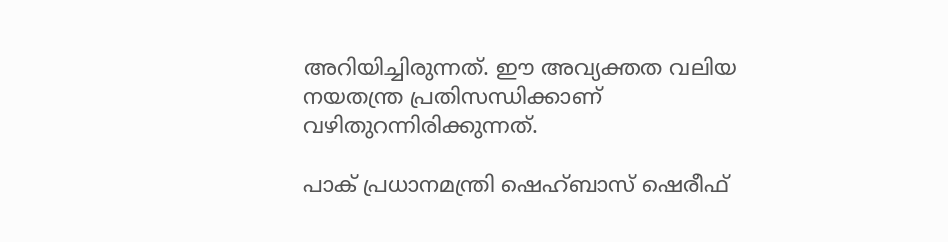അറിയിച്ചിരുന്നത്. ഈ അവ്യക്തത വലിയ നയതന്ത്ര പ്രതിസന്ധിക്കാണ് വഴിതുറന്നിരിക്കുന്നത്.

പാക് പ്രധാനമന്ത്രി ഷെഹ്ബാസ് ഷെരീഫ്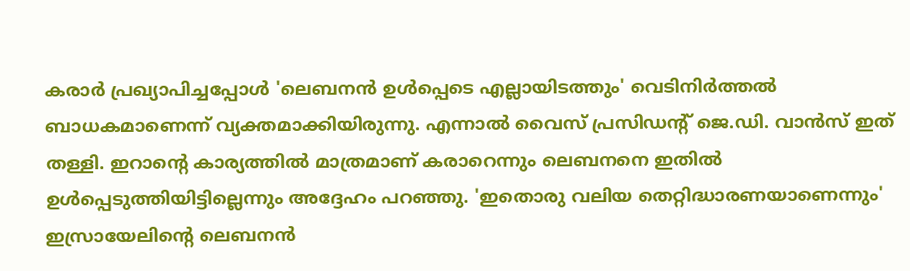കരാര്‍ പ്രഖ്യാപിച്ചപ്പോള്‍ 'ലെബനന്‍ ഉള്‍പ്പെടെ എല്ലായിടത്തും' വെടിനിര്‍ത്തല്‍ ബാധകമാണെന്ന് വ്യക്തമാക്കിയിരുന്നു. എന്നാല്‍ വൈസ് പ്രസിഡന്റ് ജെ.ഡി. വാന്‍സ് ഇത് തള്ളി. ഇറാന്റെ കാര്യത്തില്‍ മാത്രമാണ് കരാറെന്നും ലെബനനെ ഇതില്‍ ഉള്‍പ്പെടുത്തിയിട്ടില്ലെന്നും അദ്ദേഹം പറഞ്ഞു. 'ഇതൊരു വലിയ തെറ്റിദ്ധാരണയാണെന്നും' ഇസ്രായേലിന്റെ ലെബനന്‍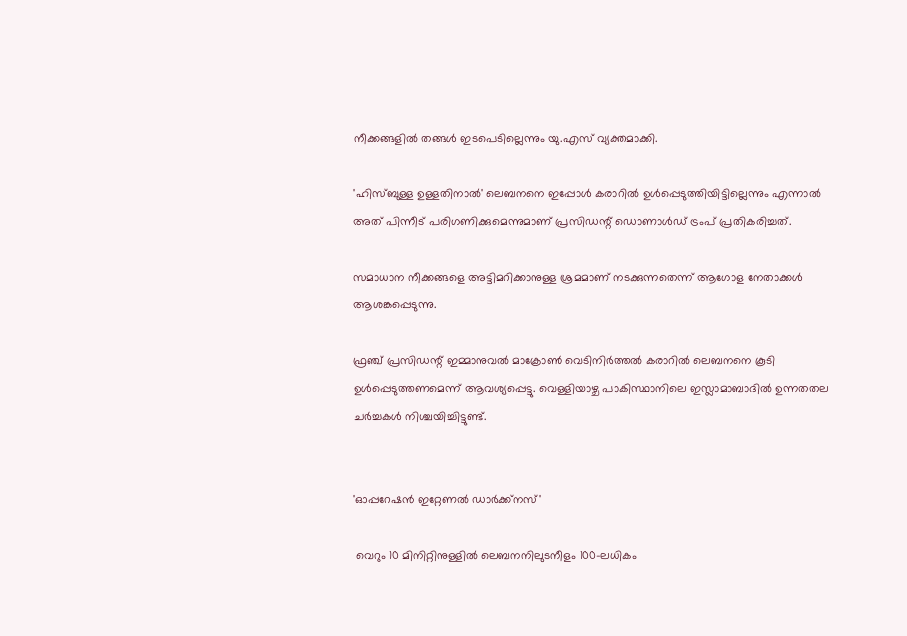നീക്കങ്ങളില്‍ തങ്ങള്‍ ഇടപെടില്ലെന്നും യു.എസ് വ്യക്തമാക്കി.

'ഹിസ്ബുള്ള ഉള്ളതിനാല്‍' ലെബനനെ ഇപ്പോള്‍ കരാറില്‍ ഉള്‍പ്പെടുത്തിയിട്ടില്ലെന്നും എന്നാല്‍ അത് പിന്നീട് പരിഗണിക്കുമെന്നുമാണ് പ്രസിഡന്റ് ഡൊണാള്‍ഡ് ട്രംപ് പ്രതികരിച്ചത്.

സമാധാന നീക്കങ്ങളെ അട്ടിമറിക്കാനുള്ള ശ്രമമാണ് നടക്കുന്നതെന്ന് ആഗോള നേതാക്കള്‍ ആശങ്കപ്പെടുന്നു.

ഫ്രഞ്ച് പ്രസിഡന്റ് ഇമ്മാനുവല്‍ മാക്രോണ്‍ വെടിനിര്‍ത്തല്‍ കരാറില്‍ ലെബനനെ കൂടി ഉള്‍പ്പെടുത്തണമെന്ന് ആവശ്യപ്പെട്ടു. വെള്ളിയാഴ്ച പാകിസ്ഥാനിലെ ഇസ്ലാമാബാദില്‍ ഉന്നതതല ചര്‍ച്ചകള്‍ നിശ്ചയിച്ചിട്ടുണ്ട്.


'ഓപ്പറേഷന്‍ ഇറ്റേണല്‍ ഡാര്‍ക്ക്‌നസ്'

 വെറും 10 മിനിറ്റിനുള്ളില്‍ ലെബനനിലുടനീളം 100-ലധികം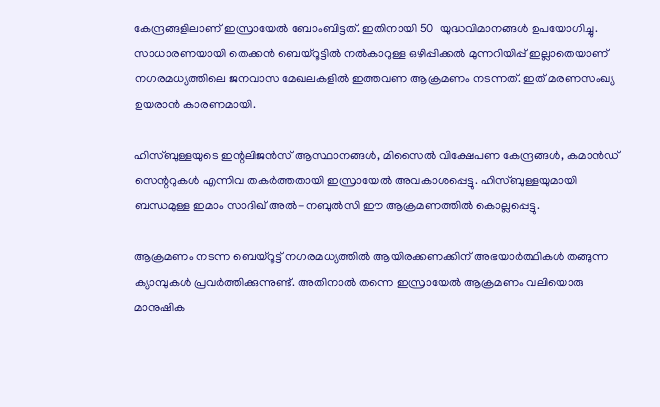കേന്ദ്രങ്ങളിലാണ് ഇസ്രായേല്‍ ബോംബിട്ടത്. ഇതിനായി 50  യുദ്ധവിമാനങ്ങള്‍ ഉപയോഗിച്ചു. സാധാരണയായി തെക്കന്‍ ബെയ്‌റൂട്ടില്‍ നല്‍കാറുള്ള ഒഴിപ്പിക്കല്‍ മുന്നറിയിപ്പ് ഇല്ലാതെയാണ് നഗരമധ്യത്തിലെ ജനവാസ മേഖലകളില്‍ ഇത്തവണ ആക്രമണം നടന്നത്. ഇത് മരണസംഖ്യ ഉയരാന്‍ കാരണമായി.

ഹിസ്ബുള്ളയുടെ ഇന്റലിജന്‍സ് ആസ്ഥാനങ്ങള്‍, മിസൈല്‍ വിക്ഷേപണ കേന്ദ്രങ്ങള്‍, കമാന്‍ഡ് സെന്ററുകള്‍ എന്നിവ തകര്‍ത്തതായി ഇസ്രായേല്‍ അവകാശപ്പെട്ടു. ഹിസ്ബുള്ളയുമായി ബന്ധമുള്ള ഇമാം സാദിഖ് അല്‍-നബുല്‍സി ഈ ആക്രമണത്തില്‍ കൊല്ലപ്പെട്ടു.

ആക്രമണം നടന്ന ബെയ്‌റൂട്ട് നഗരമധ്യത്തില്‍ ആയിരക്കണക്കിന് അഭയാര്‍ത്ഥികള്‍ തങ്ങുന്ന ക്യാമ്പുകള്‍ പ്രവര്‍ത്തിക്കുന്നുണ്ട്. അതിനാല്‍ തന്നെ ഇസ്രായേല്‍ ആക്രമണം വലിയൊരു മാനുഷിക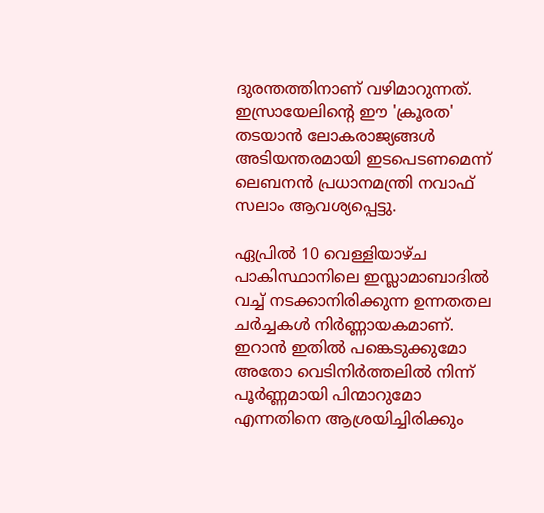ദുരന്തത്തിനാണ് വഴിമാറുന്നത്. ഇസ്രായേലിന്റെ ഈ 'ക്രൂരത' തടയാന്‍ ലോകരാജ്യങ്ങള്‍ അടിയന്തരമായി ഇടപെടണമെന്ന് ലെബനന്‍ പ്രധാനമന്ത്രി നവാഫ് സലാം ആവശ്യപ്പെട്ടു.

ഏപ്രില്‍ 10 വെള്ളിയാഴ്ച പാകിസ്ഥാനിലെ ഇസ്ലാമാബാദില്‍ വച്ച് നടക്കാനിരിക്കുന്ന ഉന്നതതല ചര്‍ച്ചകള്‍ നിര്‍ണ്ണായകമാണ്. ഇറാന്‍ ഇതില്‍ പങ്കെടുക്കുമോ അതോ വെടിനിര്‍ത്തലില്‍ നിന്ന് പൂര്‍ണ്ണമായി പിന്മാറുമോ എന്നതിനെ ആശ്രയിച്ചിരിക്കും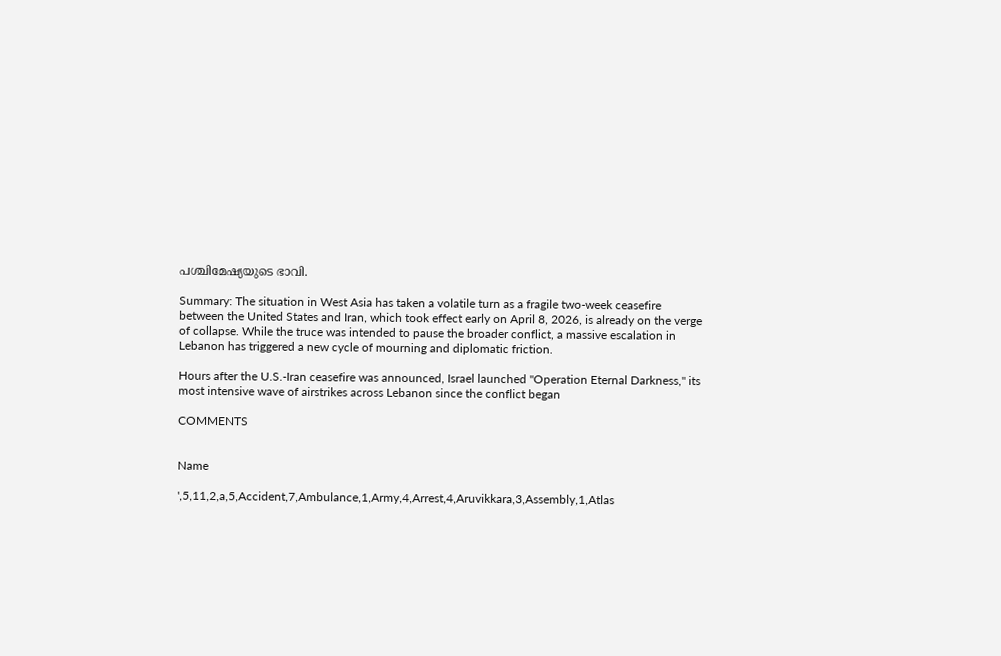പശ്ചിമേഷ്യയുടെ ഭാവി.

Summary: The situation in West Asia has taken a volatile turn as a fragile two-week ceasefire between the United States and Iran, which took effect early on April 8, 2026, is already on the verge of collapse. While the truce was intended to pause the broader conflict, a massive escalation in Lebanon has triggered a new cycle of mourning and diplomatic friction.

Hours after the U.S.-Iran ceasefire was announced, Israel launched "Operation Eternal Darkness," its most intensive wave of airstrikes across Lebanon since the conflict began

COMMENTS


Name

',5,11,2,a,5,Accident,7,Ambulance,1,Army,4,Arrest,4,Aruvikkara,3,Assembly,1,Atlas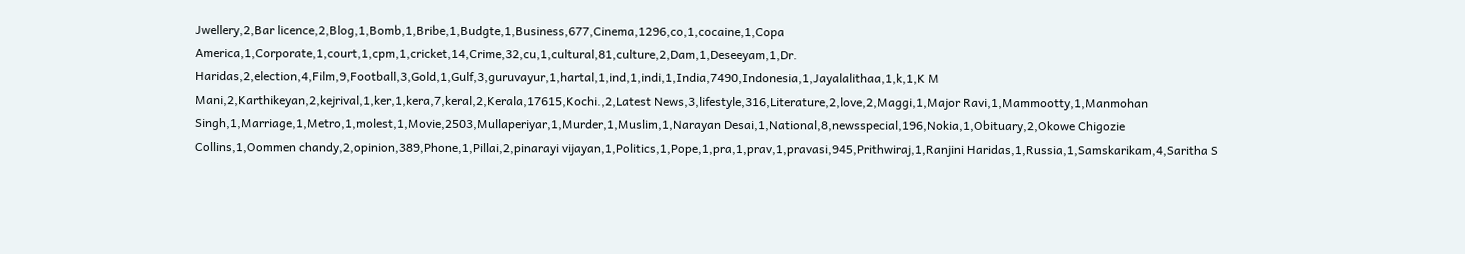Jwellery,2,Bar licence,2,Blog,1,Bomb,1,Bribe,1,Budgte,1,Business,677,Cinema,1296,co,1,cocaine,1,Copa America,1,Corporate,1,court,1,cpm,1,cricket,14,Crime,32,cu,1,cultural,81,culture,2,Dam,1,Deseeyam,1,Dr. Haridas,2,election,4,Film,9,Football,3,Gold,1,Gulf,3,guruvayur,1,hartal,1,ind,1,indi,1,India,7490,Indonesia,1,Jayalalithaa,1,k,1,K M Mani,2,Karthikeyan,2,kejrival,1,ker,1,kera,7,keral,2,Kerala,17615,Kochi.,2,Latest News,3,lifestyle,316,Literature,2,love,2,Maggi,1,Major Ravi,1,Mammootty,1,Manmohan Singh,1,Marriage,1,Metro,1,molest,1,Movie,2503,Mullaperiyar,1,Murder,1,Muslim,1,Narayan Desai,1,National,8,newsspecial,196,Nokia,1,Obituary,2,Okowe Chigozie Collins,1,Oommen chandy,2,opinion,389,Phone,1,Pillai,2,pinarayi vijayan,1,Politics,1,Pope,1,pra,1,prav,1,pravasi,945,Prithwiraj,1,Ranjini Haridas,1,Russia,1,Samskarikam,4,Saritha S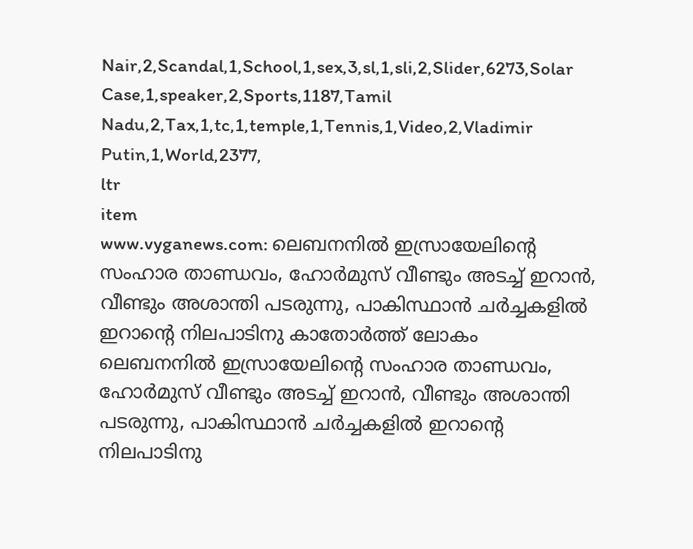Nair,2,Scandal,1,School,1,sex,3,sl,1,sli,2,Slider,6273,Solar Case,1,speaker,2,Sports,1187,Tamil Nadu,2,Tax,1,tc,1,temple,1,Tennis,1,Video,2,Vladimir Putin,1,World,2377,
ltr
item
www.vyganews.com: ലെബനനില്‍ ഇസ്രായേലിന്റെ സംഹാര താണ്ഡവം, ഹോര്‍മുസ് വീണ്ടും അടച്ച് ഇറാന്‍, വീണ്ടും അശാന്തി പടരുന്നു, പാകിസ്ഥാന്‍ ചര്‍ച്ചകളില്‍ ഇറാന്റെ നിലപാടിനു കാതോര്‍ത്ത് ലോകം
ലെബനനില്‍ ഇസ്രായേലിന്റെ സംഹാര താണ്ഡവം, ഹോര്‍മുസ് വീണ്ടും അടച്ച് ഇറാന്‍, വീണ്ടും അശാന്തി പടരുന്നു, പാകിസ്ഥാന്‍ ചര്‍ച്ചകളില്‍ ഇറാന്റെ നിലപാടിനു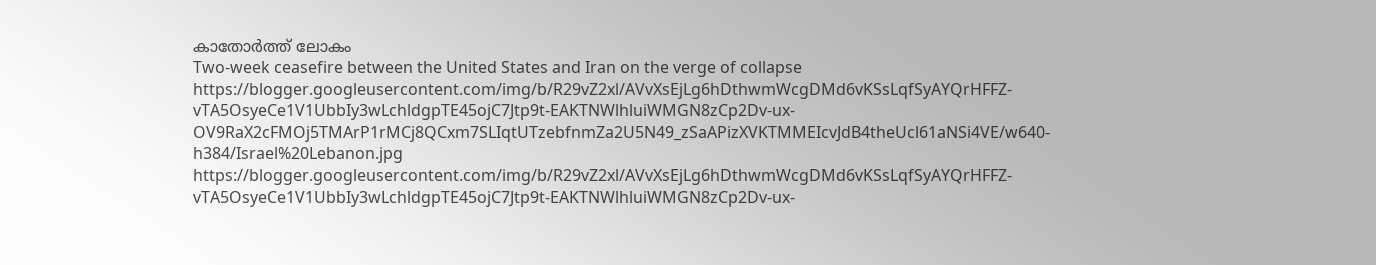കാതോര്‍ത്ത് ലോകം
Two-week ceasefire between the United States and Iran on the verge of collapse
https://blogger.googleusercontent.com/img/b/R29vZ2xl/AVvXsEjLg6hDthwmWcgDMd6vKSsLqfSyAYQrHFFZ-vTA5OsyeCe1V1UbbIy3wLchldgpTE45ojC7Jtp9t-EAKTNWlhluiWMGN8zCp2Dv-ux-OV9RaX2cFMOj5TMArP1rMCj8QCxm7SLIqtUTzebfnmZa2U5N49_zSaAPizXVKTMMEIcvJdB4theUcl61aNSi4VE/w640-h384/Israel%20Lebanon.jpg
https://blogger.googleusercontent.com/img/b/R29vZ2xl/AVvXsEjLg6hDthwmWcgDMd6vKSsLqfSyAYQrHFFZ-vTA5OsyeCe1V1UbbIy3wLchldgpTE45ojC7Jtp9t-EAKTNWlhluiWMGN8zCp2Dv-ux-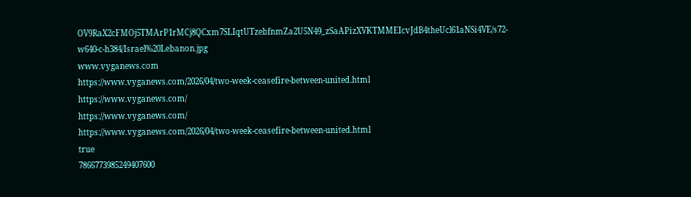OV9RaX2cFMOj5TMArP1rMCj8QCxm7SLIqtUTzebfnmZa2U5N49_zSaAPizXVKTMMEIcvJdB4theUcl61aNSi4VE/s72-w640-c-h384/Israel%20Lebanon.jpg
www.vyganews.com
https://www.vyganews.com/2026/04/two-week-ceasefire-between-united.html
https://www.vyganews.com/
https://www.vyganews.com/
https://www.vyganews.com/2026/04/two-week-ceasefire-between-united.html
true
7866773985249407600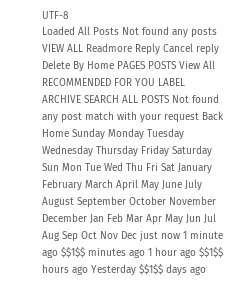UTF-8
Loaded All Posts Not found any posts VIEW ALL Readmore Reply Cancel reply Delete By Home PAGES POSTS View All RECOMMENDED FOR YOU LABEL ARCHIVE SEARCH ALL POSTS Not found any post match with your request Back Home Sunday Monday Tuesday Wednesday Thursday Friday Saturday Sun Mon Tue Wed Thu Fri Sat January February March April May June July August September October November December Jan Feb Mar Apr May Jun Jul Aug Sep Oct Nov Dec just now 1 minute ago $$1$$ minutes ago 1 hour ago $$1$$ hours ago Yesterday $$1$$ days ago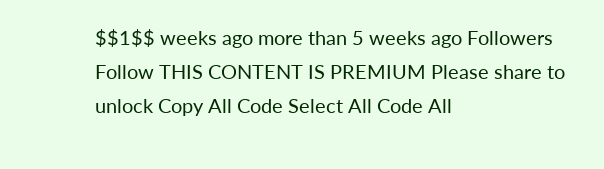$$1$$ weeks ago more than 5 weeks ago Followers Follow THIS CONTENT IS PREMIUM Please share to unlock Copy All Code Select All Code All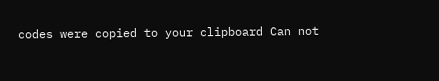codes were copied to your clipboard Can not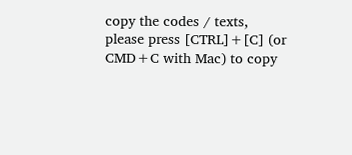copy the codes / texts, please press [CTRL]+[C] (or CMD+C with Mac) to copy